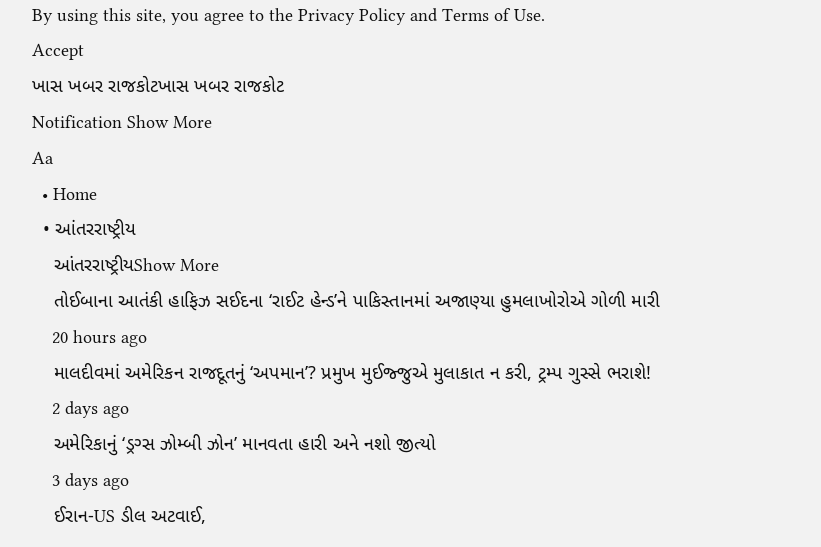By using this site, you agree to the Privacy Policy and Terms of Use.
Accept
ખાસ ખબર રાજકોટખાસ ખબર રાજકોટ
Notification Show More
Aa
  • Home
  • આંતરરાષ્ટ્રીય
    આંતરરાષ્ટ્રીયShow More
    તોઈબાના આતંકી હાફિઝ સઈદના ‘રાઈટ હેન્ડ’ને પાકિસ્તાનમાં અજાણ્યા હુમલાખોરોએ ગોળી મારી
    20 hours ago
    માલદીવમાં અમેરિકન રાજદૂતનું ‘અપમાન’? પ્રમુખ મુઈજ્જુએ મુલાકાત ન કરી, ટ્રમ્પ ગુસ્સે ભરાશે!
    2 days ago
    અમેરિકાનું ‘ડ્રગ્સ ઝોમ્બી ઝોન’ માનવતા હારી અને નશો જીત્યો
    3 days ago
    ઈરાન-US ડીલ અટવાઈ,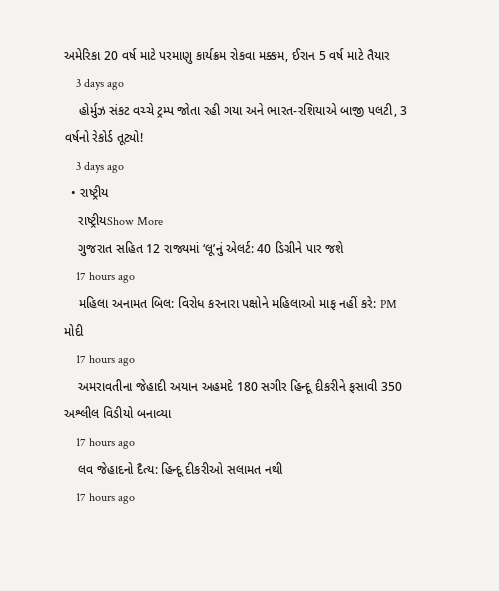અમેરિકા 20 વર્ષ માટે પરમાણુ કાર્યક્રમ રોકવા મક્કમ, ઈરાન 5 વર્ષ માટે તૈયાર
    3 days ago
    હોર્મુઝ સંકટ વચ્ચે ટ્રમ્પ જોતા રહી ગયા અને ભારત-રશિયાએ બાજી પલટી, 3 વર્ષનો રેકોર્ડ તૂટ્યો!
    3 days ago
  • રાષ્ટ્રીય
    રાષ્ટ્રીયShow More
    ગુજરાત સહિત 12 રાજ્યમાં ‘લૂ’નું એલર્ટ: 40 ડિગ્રીને પાર જશે
    17 hours ago
    મહિલા અનામત બિલ: વિરોધ કરનારા પક્ષોને મહિલાઓ માફ નહીં કરે: PM મોદી
    17 hours ago
    અમરાવતીના જેહાદી અયાન અહમદે 180 સગીર હિન્દૂ દીકરીને ફસાવી 350 અશ્લીલ વિડીયો બનાવ્યા
    17 hours ago
    લવ જેહાદનો દૈત્ય: હિન્દૂ દીકરીઓ સલામત નથી
    17 hours ago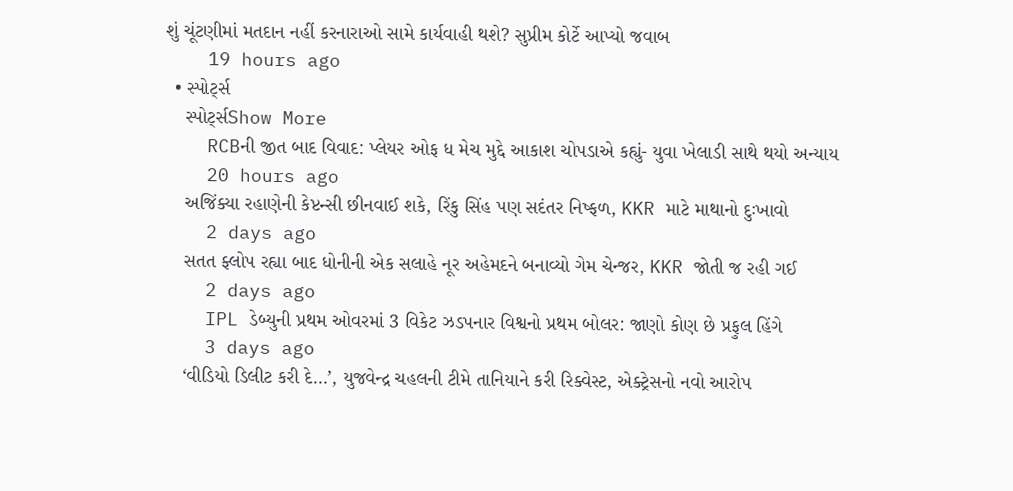શું ચૂંટણીમાં મતદાન નહીં કરનારાઓ સામે કાર્યવાહી થશે? સુપ્રીમ કોર્ટે આપ્યો જવાબ
    19 hours ago
  • સ્પોર્ટ્સ
    સ્પોર્ટ્સShow More
    RCBની જીત બાદ વિવાદ: પ્લેયર ઓફ ધ મેચ મુદ્દે આકાશ ચોપડાએ કહ્યું- યુવા ખેલાડી સાથે થયો અન્યાય
    20 hours ago
    અજિંક્યા રહાણેની કેપ્ટન્સી છીનવાઈ શકે, રિંકુ સિંહ પણ સદંતર નિષ્ફળ, KKR માટે માથાનો દુઃખાવો
    2 days ago
    સતત ફ્લોપ રહ્યા બાદ ધોનીની એક સલાહે નૂર અહેમદને બનાવ્યો ગેમ ચેન્જર, KKR જોતી જ રહી ગઈ
    2 days ago
    IPL ડેબ્યુની પ્રથમ ઓવરમાં 3 વિકેટ ઝડપનાર વિશ્વનો પ્રથમ બોલર: જાણો કોણ છે પ્રફુલ હિંગે
    3 days ago
    ‘વીડિયો ડિલીટ કરી દે…’, યુજવેન્દ્ર ચહલની ટીમે તાનિયાને કરી રિક્વેસ્ટ, એક્ટ્રેસનો નવો આરોપ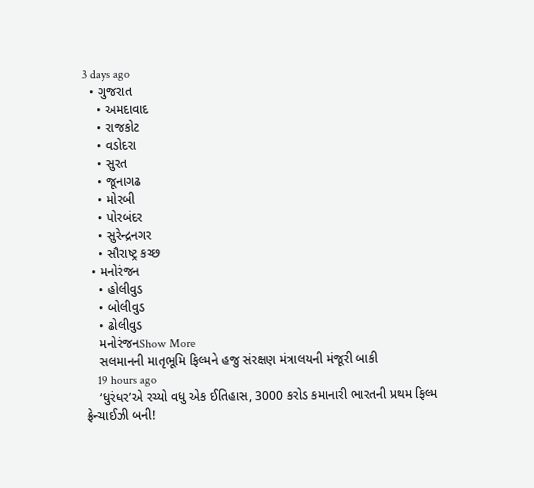3 days ago
  • ગુજરાત
    • અમદાવાદ
    • રાજકોટ
    • વડોદરા
    • સુરત
    • જૂનાગઢ
    • મોરબી
    • પોરબંદર
    • સુરેન્દ્રનગર
    • સૌરાષ્ટ્ર કચ્છ
  • મનોરંજન
    • હોલીવુડ
    • બોલીવુડ
    • ઢોલીવુડ
    મનોરંજનShow More
    સલમાનની માતૃભૂમિ ફિલ્મને હજુ સંરક્ષણ મંત્રાલયની મંજૂરી બાકી
    19 hours ago
    ‘ધુરંધર’એ રચ્યો વધુ એક ઈતિહાસ, 3000 કરોડ કમાનારી ભારતની પ્રથમ ફિલ્મ ફ્રેન્ચાઈઝી બની!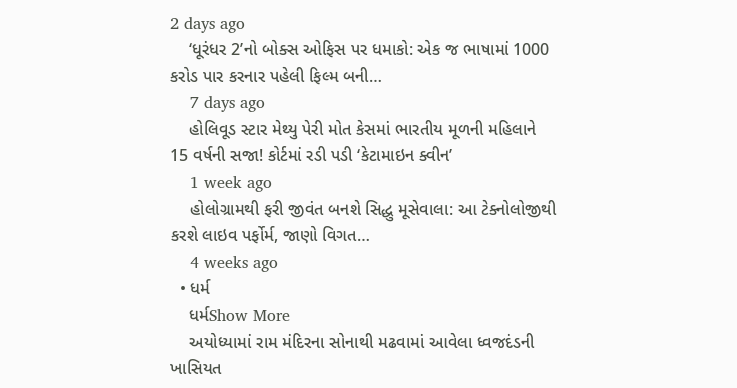2 days ago
    ‘ધૂરંધર 2’નો બોક્સ ઓફિસ પર ધમાકો: એક જ ભાષામાં 1000 કરોડ પાર કરનાર પહેલી ફિલ્મ બની…
    7 days ago
    હોલિવૂડ સ્ટાર મેથ્યુ પેરી મોત કેસમાં ભારતીય મૂળની મહિલાને 15 વર્ષની સજા! કોર્ટમાં રડી પડી ‘કેટામાઇન ક્વીન’
    1 week ago
    હોલોગ્રામથી ફરી જીવંત બનશે સિદ્ધુ મૂસેવાલા: આ ટેક્નોલોજીથી કરશે લાઇવ પર્ફોર્મ, જાણો વિગત…
    4 weeks ago
  • ધર્મ
    ધર્મShow More
    અયોધ્યામાં રામ મંદિરના સોનાથી મઢવામાં આવેલા ધ્વજદંડની ખાસિયત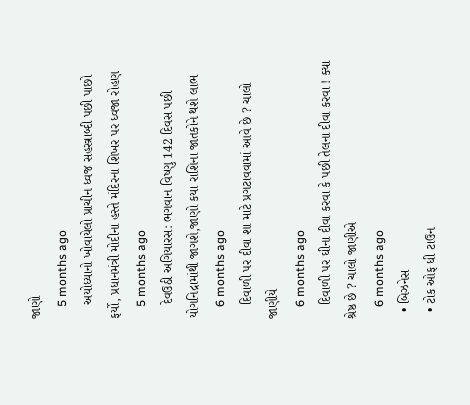જાણો
    5 months ago
    અયોધ્યાનો ખોવાયેલો પ્રાચીન ધ્વજ સહસ્ત્રાબ્દી પછી પાછો ફર્યો, પ્રધાનમંત્રી મોદીના હસ્તે મંદિરના શિખર પર ધ્વજા રોહણ
    5 months ago
    દેવઉઠી અગિયારસ: ભગવાન વિષ્ણુ 142 દિવસ પછી યોગનિદ્રામાંથી જાગશે,જાણો કયા રાશિના જાતકોને થશે લાભ
    6 months ago
    દિવાળી પર દીવા શા માટે પ્રગટાવવામાં આવે છે ? ચાલો જાણીયે
    6 months ago
    દિવાળી પર ઘીના દીવા કરવા કે પછી તેલના દીવા કરવા ! ક્યા શ્રેષ્ઠ છે ? ચાલો જાણીએ
    6 months ago
  • બિઝનેસ
  • ટોક ઓફ ધી ટાઉન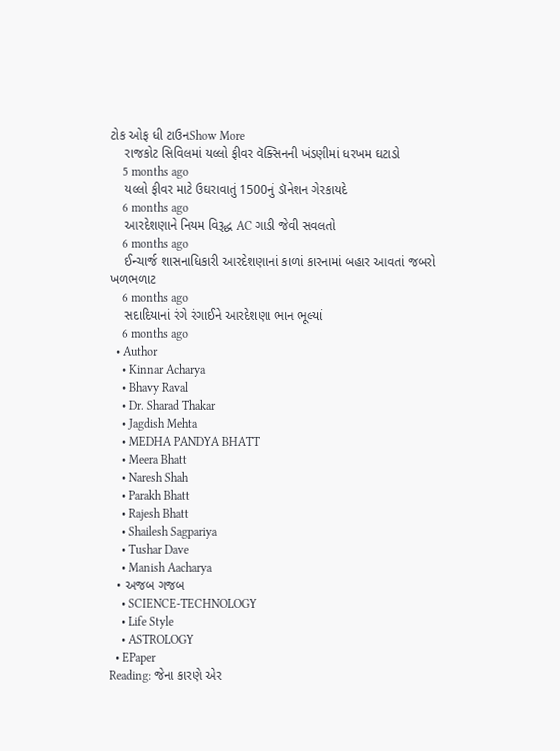ટોક ઓફ ધી ટાઉનShow More
    રાજકોટ સિવિલમાં યલ્લો ફીવર વૅક્સિનની ખંડણીમાં ધરખમ ઘટાડો
    5 months ago
    યલ્લો ફીવર માટે ઉઘરાવાતું 1500નું ડૉનેશન ગેરકાયદે
    6 months ago
    આરદેશણાને નિયમ વિરૂદ્ધ AC ગાડી જેવી સવલતો
    6 months ago
    ઈન્ચાર્જ શાસનાધિકારી આરદેશણાનાં કાળાં કારનામાં બહાર આવતાં જબરો ખળભળાટ
    6 months ago
    સદાદિયાનાં રંગે રંગાઈને આરદેશણા ભાન ભૂલ્યાં
    6 months ago
  • Author
    • Kinnar Acharya
    • Bhavy Raval
    • Dr. Sharad Thakar
    • Jagdish Mehta
    • MEDHA PANDYA BHATT
    • Meera Bhatt
    • Naresh Shah
    • Parakh Bhatt
    • Rajesh Bhatt
    • Shailesh Sagpariya
    • Tushar Dave
    • Manish Aacharya
  • અજબ ગજબ
    • SCIENCE-TECHNOLOGY
    • Life Style
    • ASTROLOGY
  • EPaper
Reading: જેના કારણે એર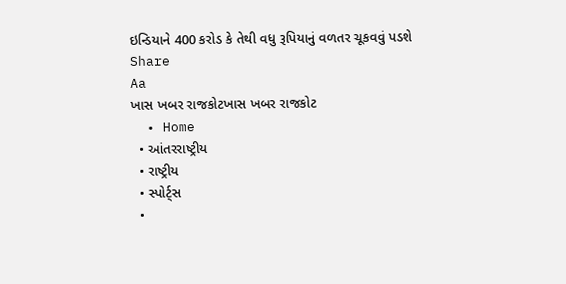ઇન્ડિયાને 400 કરોડ કે તેથી વધુ રૂપિયાનું વળતર ચૂકવવું પડશે
Share
Aa
ખાસ ખબર રાજકોટખાસ ખબર રાજકોટ
  • Home
  • આંતરરાષ્ટ્રીય
  • રાષ્ટ્રીય
  • સ્પોર્ટ્સ
  •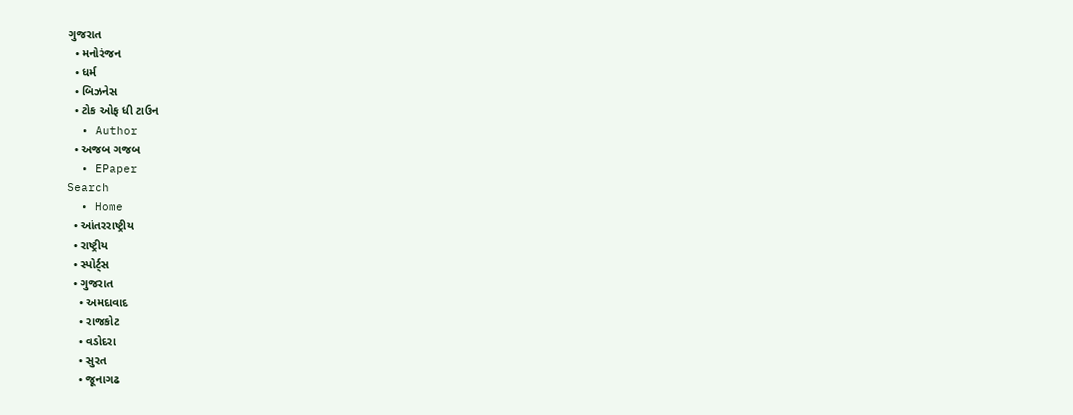ગુજરાત
  • મનોરંજન
  • ધર્મ
  • બિઝનેસ
  • ટોક ઓફ ધી ટાઉન
  • Author
  • અજબ ગજબ
  • EPaper
Search
  • Home
  • આંતરરાષ્ટ્રીય
  • રાષ્ટ્રીય
  • સ્પોર્ટ્સ
  • ગુજરાત
    • અમદાવાદ
    • રાજકોટ
    • વડોદરા
    • સુરત
    • જૂનાગઢ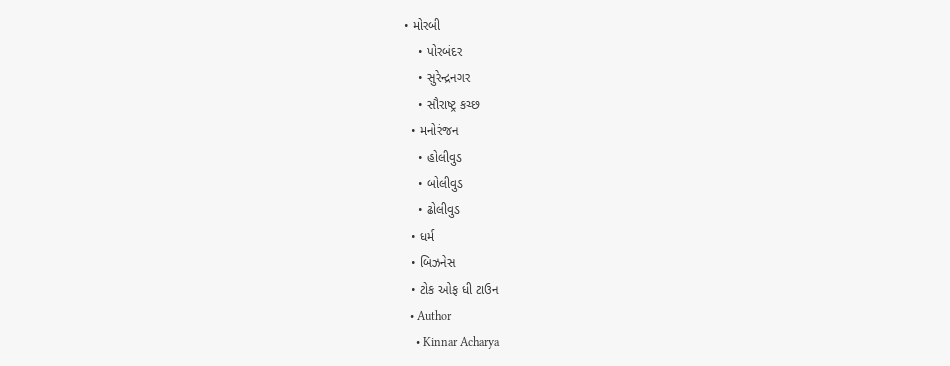• મોરબી
    • પોરબંદર
    • સુરેન્દ્રનગર
    • સૌરાષ્ટ્ર કચ્છ
  • મનોરંજન
    • હોલીવુડ
    • બોલીવુડ
    • ઢોલીવુડ
  • ધર્મ
  • બિઝનેસ
  • ટોક ઓફ ધી ટાઉન
  • Author
    • Kinnar Acharya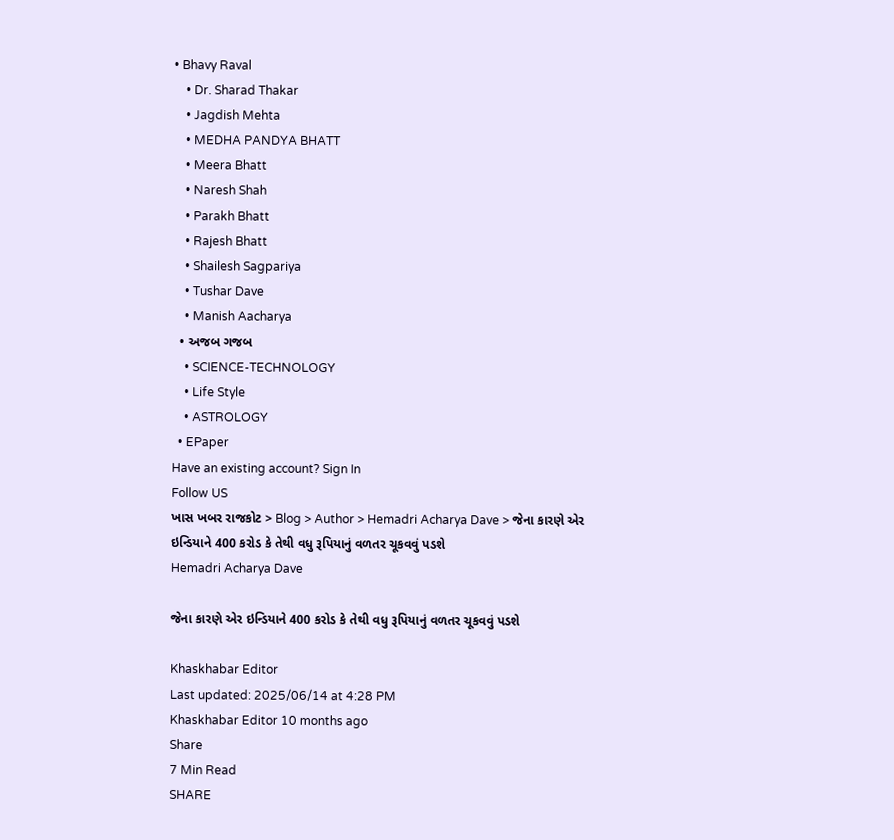• Bhavy Raval
    • Dr. Sharad Thakar
    • Jagdish Mehta
    • MEDHA PANDYA BHATT
    • Meera Bhatt
    • Naresh Shah
    • Parakh Bhatt
    • Rajesh Bhatt
    • Shailesh Sagpariya
    • Tushar Dave
    • Manish Aacharya
  • અજબ ગજબ
    • SCIENCE-TECHNOLOGY
    • Life Style
    • ASTROLOGY
  • EPaper
Have an existing account? Sign In
Follow US
ખાસ ખબર રાજકોટ > Blog > Author > Hemadri Acharya Dave > જેના કારણે એર ઇન્ડિયાને 400 કરોડ કે તેથી વધુ રૂપિયાનું વળતર ચૂકવવું પડશે
Hemadri Acharya Dave

જેના કારણે એર ઇન્ડિયાને 400 કરોડ કે તેથી વધુ રૂપિયાનું વળતર ચૂકવવું પડશે

Khaskhabar Editor
Last updated: 2025/06/14 at 4:28 PM
Khaskhabar Editor 10 months ago
Share
7 Min Read
SHARE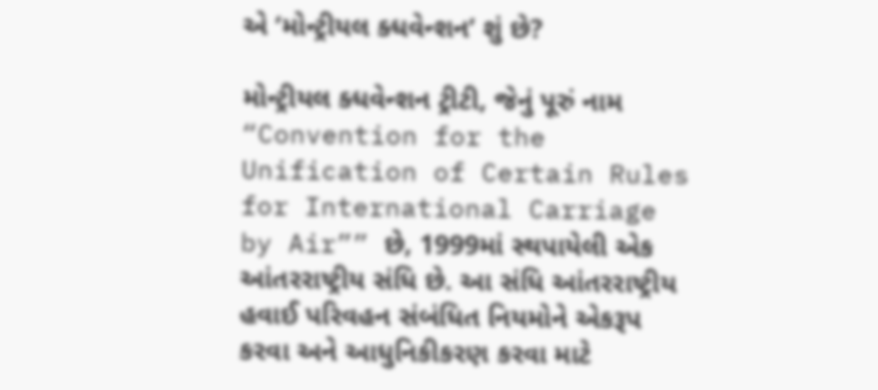એ ‘મોન્ટ્રીયલ ક્ધવેન્શન’ શું છે?

મોન્ટ્રીયલ ક્ધવેન્શન ટ્રીટી, જેનું પૂરું નામ “Convention for the Unification of Certain Rules for International Carriage by Air”” છે, 1999માં સ્થપાયેલી એક આંતરરાષ્ટ્રીય સંધિ છે. આ સંધિ આંતરરાષ્ટ્રીય હવાઈ પરિવહન સંબંધિત નિયમોને એકરૂપ કરવા અને આધુનિકીકરણ કરવા માટે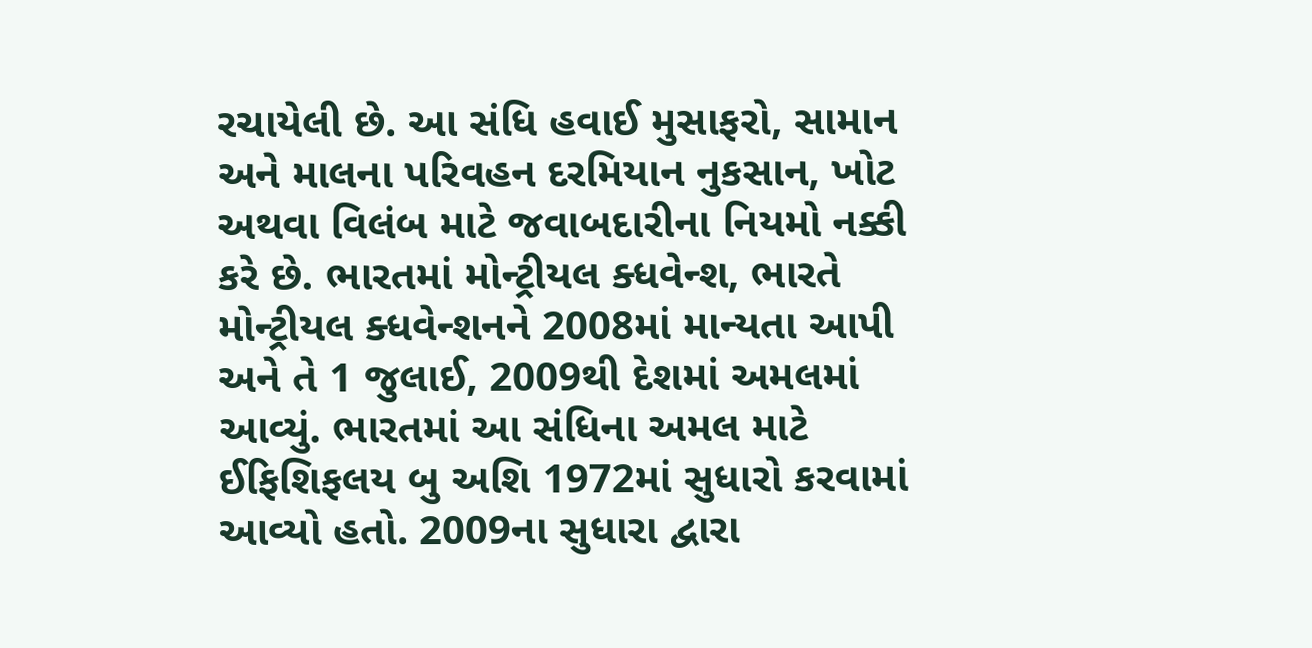રચાયેલી છે. આ સંધિ હવાઈ મુસાફરો, સામાન અને માલના પરિવહન દરમિયાન નુકસાન, ખોટ અથવા વિલંબ માટે જવાબદારીના નિયમો નક્કી કરે છે. ભારતમાં મોન્ટ્રીયલ ક્ધવેન્શ, ભારતે મોન્ટ્રીયલ ક્ધવેન્શનને 2008માં માન્યતા આપી અને તે 1 જુલાઈ, 2009થી દેશમાં અમલમાં આવ્યું. ભારતમાં આ સંધિના અમલ માટે ઈફિશિફલય બુ અશિ 1972માં સુધારો કરવામાં આવ્યો હતો. 2009ના સુધારા દ્વારા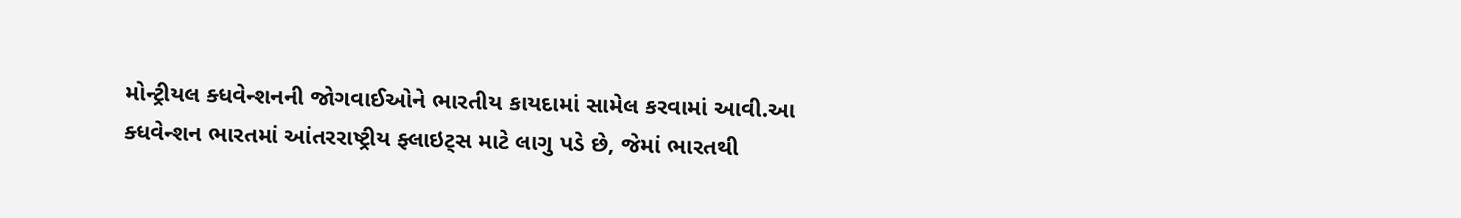મોન્ટ્રીયલ ક્ધવેન્શનની જોગવાઈઓને ભારતીય કાયદામાં સામેલ કરવામાં આવી.આ ક્ધવેન્શન ભારતમાં આંતરરાષ્ટ્રીય ફ્લાઇટ્સ માટે લાગુ પડે છે, જેમાં ભારતથી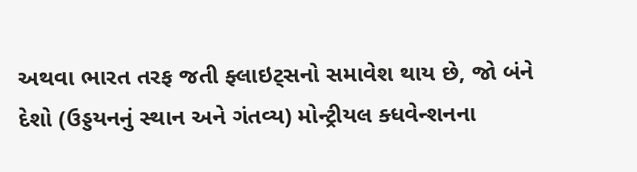અથવા ભારત તરફ જતી ફ્લાઇટ્સનો સમાવેશ થાય છે, જો બંને દેશો (ઉડ્ડયનનું સ્થાન અને ગંતવ્ય) મોન્ટ્રીયલ ક્ધવેન્શનના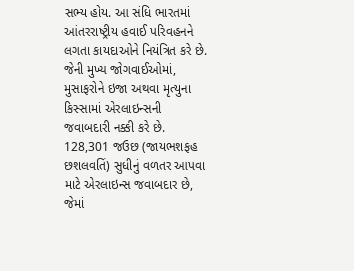સભ્ય હોય. આ સંધિ ભારતમાં આંતરરાષ્ટ્રીય હવાઈ પરિવહનને લગતા કાયદાઓને નિયંત્રિત કરે છે. જેની મુખ્ય જોગવાઈઓમાં, મુસાફરોને ઇજા અથવા મૃત્યુના કિસ્સામાં એરલાઇન્સની જવાબદારી નક્કી કરે છે. 128,301 જઉછ (જાયભશફહ છશલવતિં) સુધીનું વળતર આપવા માટે એરલાઇન્સ જવાબદાર છે, જેમાં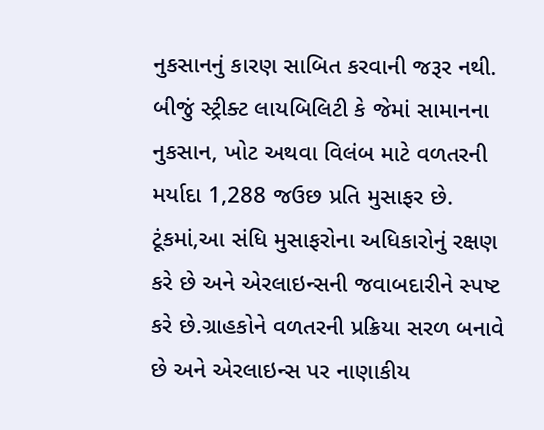નુકસાનનું કારણ સાબિત કરવાની જરૂર નથી. બીજું સ્ટ્રીક્ટ લાયબિલિટી કે જેમાં સામાનના નુકસાન, ખોટ અથવા વિલંબ માટે વળતરની મર્યાદા 1,288 જઉછ પ્રતિ મુસાફર છે. ટૂંકમાં,આ સંધિ મુસાફરોના અધિકારોનું રક્ષણ કરે છે અને એરલાઇન્સની જવાબદારીને સ્પષ્ટ કરે છે.ગ્રાહકોને વળતરની પ્રક્રિયા સરળ બનાવે છે અને એરલાઇન્સ પર નાણાકીય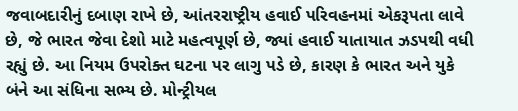જવાબદારીનું દબાણ રાખે છે, આંતરરાષ્ટ્રીય હવાઈ પરિવહનમાં એકરૂપતા લાવે છે, જે ભારત જેવા દેશો માટે મહત્વપૂર્ણ છે, જ્યાં હવાઈ યાતાયાત ઝડપથી વધી રહ્યું છે. આ નિયમ ઉપરોક્ત ઘટના પર લાગુ પડે છે, કારણ કે ભારત અને યુકે બંને આ સંધિના સભ્ય છે. મોન્ટ્રીયલ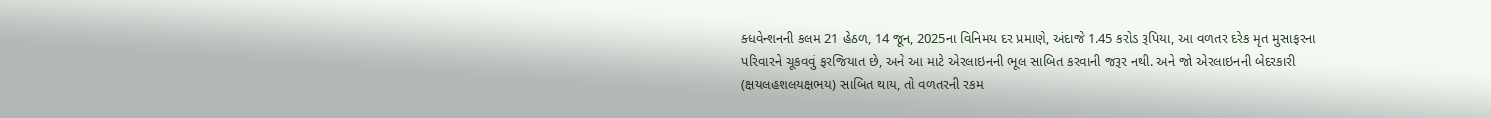ક્ધવેન્શનની કલમ 21 હેઠળ, 14 જૂન, 2025ના વિનિમય દર પ્રમાણે, અંદાજે 1.45 કરોડ રૂપિયા, આ વળતર દરેક મૃત મુસાફરના પરિવારને ચૂકવવું ફરજિયાત છે, અને આ માટે એરલાઇનની ભૂલ સાબિત કરવાની જરૂર નથી. અને જો એરલાઇનની બેદરકારી (ક્ષયલહશલયક્ષભય) સાબિત થાય, તો વળતરની રકમ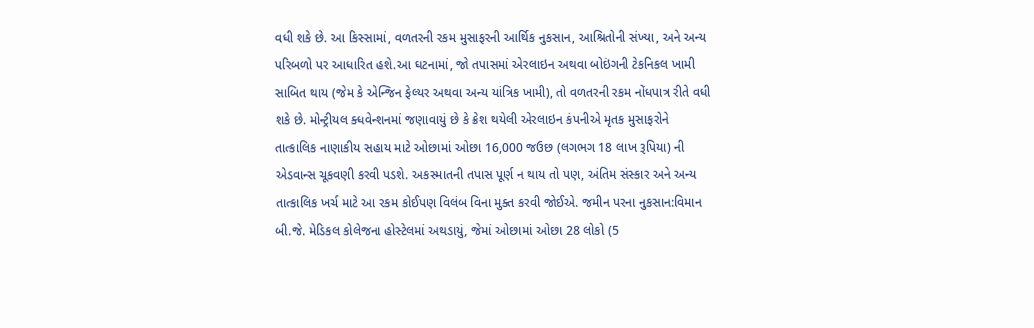વધી શકે છે. આ કિસ્સામાં, વળતરની રકમ મુસાફરની આર્થિક નુકસાન, આશ્રિતોની સંખ્યા, અને અન્ય પરિબળો પર આધારિત હશે.આ ઘટનામાં, જો તપાસમાં એરલાઇન અથવા બોઇંગની ટેકનિકલ ખામી સાબિત થાય (જેમ કે એન્જિન ફેલ્યર અથવા અન્ય યાંત્રિક ખામી), તો વળતરની રકમ નોંધપાત્ર રીતે વધી શકે છે. મોન્ટ્રીયલ ક્ધવેન્શનમાં જણાવાયું છે કે ક્રેશ થયેલી એરલાઇન કંપનીએ મૃતક મુસાફરોને તાત્કાલિક નાણાકીય સહાય માટે ઓછામાં ઓછા 16,000 જઉછ (લગભગ 18 લાખ રૂપિયા) ની એડવાન્સ ચૂકવણી કરવી પડશે. અકસ્માતની તપાસ પૂર્ણ ન થાય તો પણ, અંતિમ સંસ્કાર અને અન્ય તાત્કાલિક ખર્ચ માટે આ રકમ કોઈપણ વિલંબ વિના મુક્ત કરવી જોઈએ. જમીન પરના નુકસાન:વિમાન બી.જે. મેડિકલ કોલેજના હોસ્ટેલમાં અથડાયું, જેમાં ઓછામાં ઓછા 28 લોકો (5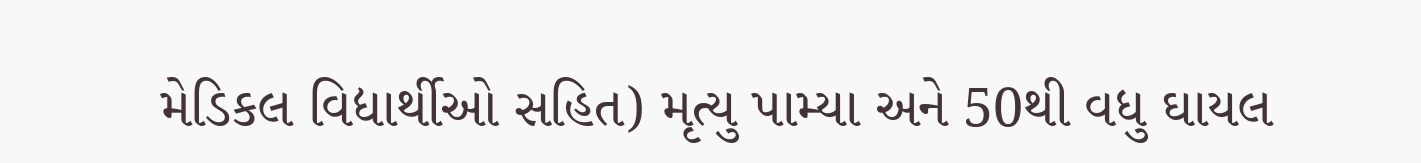મેડિકલ વિદ્યાર્થીઓ સહિત) મૃત્યુ પામ્યા અને 50થી વધુ ઘાયલ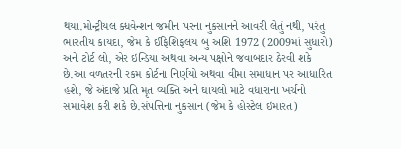થયા.મોન્ટ્રીયલ ક્ધવેન્શન જમીન પરના નુકસાનને આવરી લેતું નથી, પરંતુ ભારતીય કાયદા, જેમ કે ઈફિશિફલય બુ અશિ 1972 (2009માં સુધારો) અને ટોર્ટ લો, એર ઇન્ડિયા અથવા અન્ય પક્ષોને જવાબદાર ઠેરવી શકે છે.આ વળતરની રકમ કોર્ટના નિર્ણયો અથવા વીમા સમાધાન પર આધારિત હશે, જે અંદાજે પ્રતિ મૃત વ્યક્તિ અને ઘાયલો માટે વધારાના ખર્ચનો સમાવેશ કરી શકે છે.સંપત્તિના નુકસાન (જેમ કે હોસ્ટેલ ઇમારત)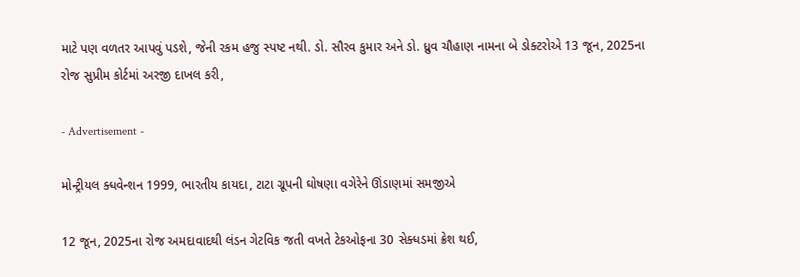માટે પણ વળતર આપવું પડશે, જેની રકમ હજુ સ્પષ્ટ નથી. ડો. સૌરવ કુમાર અને ડો. ધ્રુવ ચૌહાણ નામના બે ડોક્ટરોએ 13 જૂન, 2025ના રોજ સુપ્રીમ કોર્ટમાં અરજી દાખલ કરી,

- Advertisement -

મોન્ટ્રીયલ ક્ધવેન્શન 1999, ભારતીય કાયદા, ટાટા ગ્રૂપની ઘોષણા વગેરેને ઊંડાણમાં સમજીએ

12 જૂન, 2025ના રોજ અમદાવાદથી લંડન ગેટવિક જતી વખતે ટેકઓફના 30 સેક્ધડમાં ક્રેશ થઈ,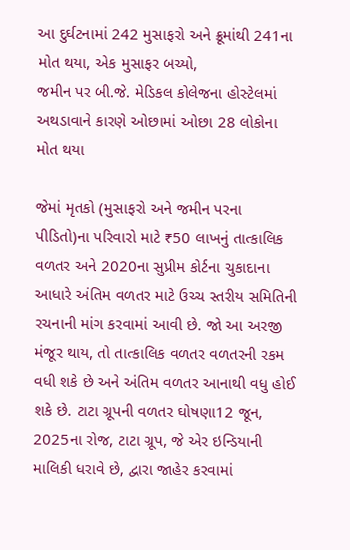આ દુર્ઘટનામાં 242 મુસાફરો અને ક્રૂમાંથી 241ના મોત થયા, એક મુસાફર બચ્યો,
જમીન પર બી.જે. મેડિકલ કોલેજના હોસ્ટેલમાં અથડાવાને કારણે ઓછામાં ઓછા 28 લોકોના મોત થયા

જેમાં મૃતકો (મુસાફરો અને જમીન પરના પીડિતો)ના પરિવારો માટે ₹50 લાખનું તાત્કાલિક વળતર અને 2020ના સુપ્રીમ કોર્ટના ચુકાદાના આધારે અંતિમ વળતર માટે ઉચ્ચ સ્તરીય સમિતિની રચનાની માંગ કરવામાં આવી છે. જો આ અરજી મંજૂર થાય, તો તાત્કાલિક વળતર વળતરની રકમ વધી શકે છે અને અંતિમ વળતર આનાથી વધુ હોઈ શકે છે. ટાટા ગ્રૂપની વળતર ઘોષણા12 જૂન, 2025ના રોજ, ટાટા ગ્રૂપ, જે એર ઇન્ડિયાની માલિકી ધરાવે છે, દ્વારા જાહેર કરવામાં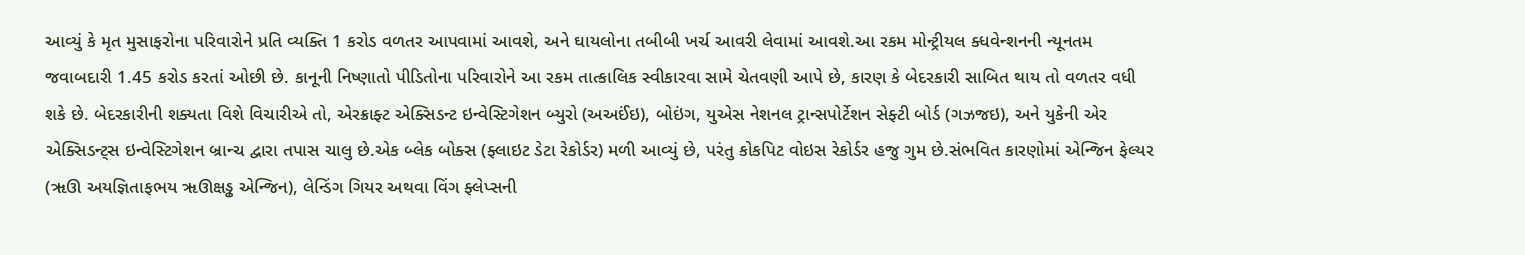આવ્યું કે મૃત મુસાફરોના પરિવારોને પ્રતિ વ્યક્તિ 1 કરોડ વળતર આપવામાં આવશે, અને ઘાયલોના તબીબી ખર્ચ આવરી લેવામાં આવશે.આ રકમ મોન્ટ્રીયલ ક્ધવેન્શનની ન્યૂનતમ જવાબદારી 1.45 કરોડ કરતાં ઓછી છે. કાનૂની નિષ્ણાતો પીડિતોના પરિવારોને આ રકમ તાત્કાલિક સ્વીકારવા સામે ચેતવણી આપે છે, કારણ કે બેદરકારી સાબિત થાય તો વળતર વધી શકે છે. બેદરકારીની શક્યતા વિશે વિચારીએ તો, એરક્રાફ્ટ એક્સિડન્ટ ઇન્વેસ્ટિગેશન બ્યુરો (અઅઈંઇ), બોઇંગ, યુએસ નેશનલ ટ્રાન્સપોર્ટેશન સેફ્ટી બોર્ડ (ગઝજઇ), અને યુકેની એર એક્સિડન્ટ્સ ઇન્વેસ્ટિગેશન બ્રાન્ચ દ્વારા તપાસ ચાલુ છે.એક બ્લેક બોક્સ (ફ્લાઇટ ડેટા રેકોર્ડર) મળી આવ્યું છે, પરંતુ કોકપિટ વોઇસ રેકોર્ડર હજુ ગુમ છે.સંભવિત કારણોમાં એન્જિન ફેલ્યર (ૠઊ અયજ્ઞિતાફભય ૠઊક્ષડ્ઢ એન્જિન), લેન્ડિંગ ગિયર અથવા વિંગ ફ્લેપ્સની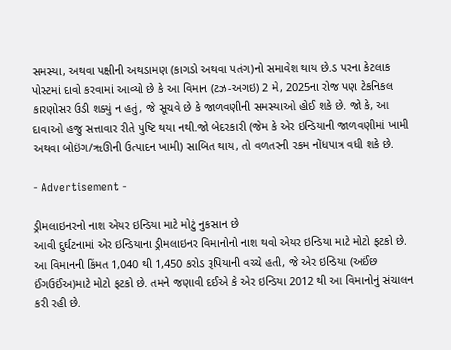સમસ્યા, અથવા પક્ષીની અથડામણ (કાગડો અથવા પતંગ)નો સમાવેશ થાય છે.ડ પરના કેટલાક પોસ્ટમાં દાવો કરવામાં આવ્યો છે કે આ વિમાન (ટઝ-અગઇ) 2 મે, 2025ના રોજ પણ ટેકનિકલ કારણોસર ઉડી શક્યું ન હતું, જે સૂચવે છે કે જાળવણીની સમસ્યાઓ હોઈ શકે છે. જો કે, આ દાવાઓ હજુ સત્તાવાર રીતે પુષ્ટિ થયા નથી.જો બેદરકારી (જેમ કે એર ઇન્ડિયાની જાળવણીમાં ખામી અથવા બોઇંગ/ૠઊની ઉત્પાદન ખામી) સાબિત થાય, તો વળતરની રકમ નોંધપાત્ર વધી શકે છે.

- Advertisement -

ડ્રીમલાઇનરનો નાશ એયર ઇન્ડિયા માટે મોટું નુકસાન છે
આવી દુર્ઘટનામાં એર ઇન્ડિયાના ડ્રીમલાઇનર વિમાનોનો નાશ થવો એયર ઇન્ડિયા માટે મોટો ફટકો છે. આ વિમાનની કિંમત 1,040 થી 1,450 કરોડ રૂપિયાની વચ્ચે હતી, જે એર ઇન્ડિયા (અઈંછ ઈંગઉઈંઅ)માટે મોટો ફટકો છે. તમને જણાવી દઈએ કે એર ઇન્ડિયા 2012 થી આ વિમાનોનું સંચાલન કરી રહી છે.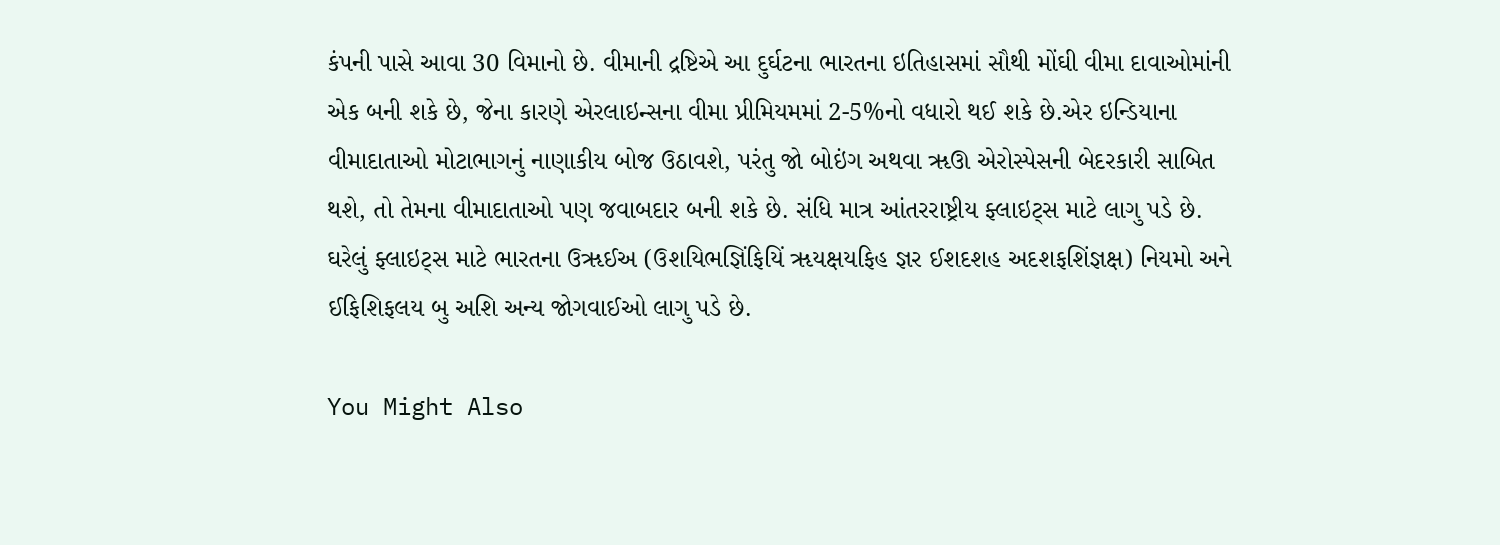કંપની પાસે આવા 30 વિમાનો છે. વીમાની દ્રષ્ટિએ આ દુર્ઘટના ભારતના ઇતિહાસમાં સૌથી મોંઘી વીમા દાવાઓમાંની એક બની શકે છે, જેના કારણે એરલાઇન્સના વીમા પ્રીમિયમમાં 2-5%નો વધારો થઈ શકે છે.એર ઇન્ડિયાના વીમાદાતાઓ મોટાભાગનું નાણાકીય બોજ ઉઠાવશે, પરંતુ જો બોઇંગ અથવા ૠઊ એરોસ્પેસની બેદરકારી સાબિત થશે, તો તેમના વીમાદાતાઓ પણ જવાબદાર બની શકે છે. સંધિ માત્ર આંતરરાષ્ટ્રીય ફ્લાઇટ્સ માટે લાગુ પડે છે. ઘરેલું ફ્લાઇટ્સ માટે ભારતના ઉૠઈઅ (ઉશયિભજ્ઞિંફિયિં ૠયક્ષયફિહ જ્ઞર ઈશદશહ અદશફશિંજ્ઞક્ષ) નિયમો અને ઈફિશિફલય બુ અશિ અન્ય જોગવાઈઓ લાગુ પડે છે.

You Might Also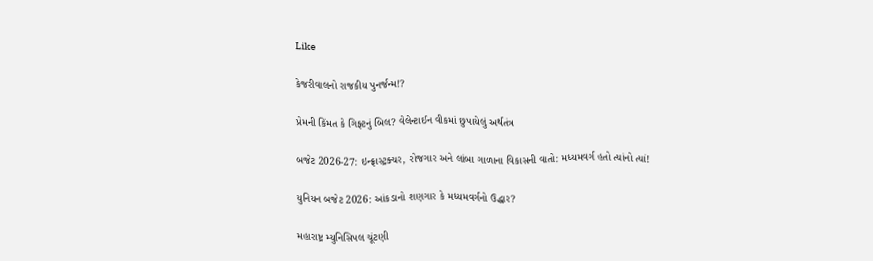Like

કેજરીવાલનો રાજકીય પુનર્જન્મ!?

પ્રેમની કિંમત કે ગિફ્ટનું બિલ? વેલેન્ટાઈન વીકમાં છુપાયેલું અર્થતંત્ર

બજેટ 2026-27: ઇન્ફ્રાસ્ટ્રક્ચર, રોજગાર અને લાંબા ગાળાના વિકાસની વાતો: મધ્યમવર્ગ હતો ત્યાંનો ત્યાં!

યુનિયન બજેટ 2026: આંકડાનો શણગાર કે મધ્યમવર્ગનો ઉદ્ધાર?

મહારાષ્ટ્ર મ્યુનિસિપલ ચૂંટણી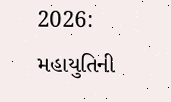2026: મહાયુતિની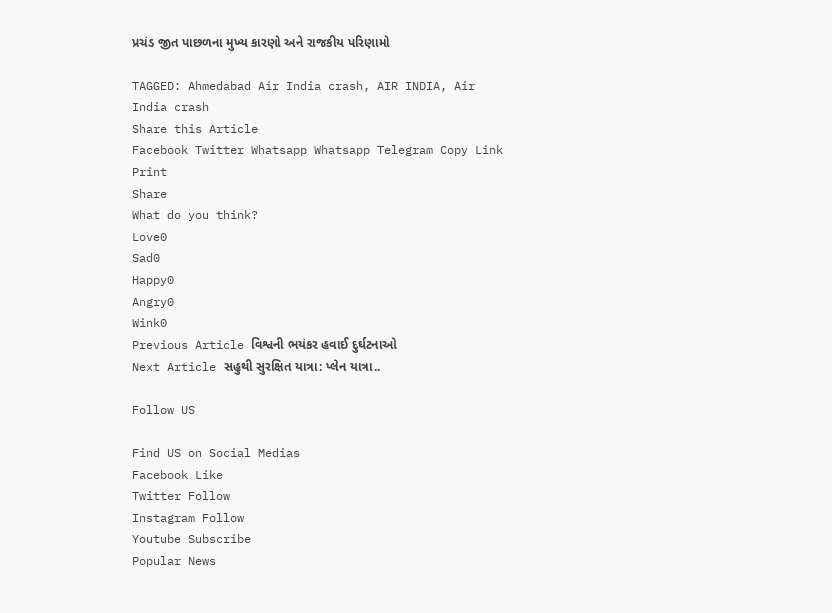પ્રચંડ જીત પાછળના મુખ્ય કારણો અને રાજકીય પરિણામો

TAGGED: Ahmedabad Air India crash, AIR INDIA, Air India crash
Share this Article
Facebook Twitter Whatsapp Whatsapp Telegram Copy Link Print
Share
What do you think?
Love0
Sad0
Happy0
Angry0
Wink0
Previous Article વિશ્વની ભયંકર હવાઈ દુર્ઘટનાઓ
Next Article સહુથી સુરક્ષિત યાત્રા: પ્લેન યાત્રા..

Follow US

Find US on Social Medias
Facebook Like
Twitter Follow
Instagram Follow
Youtube Subscribe
Popular News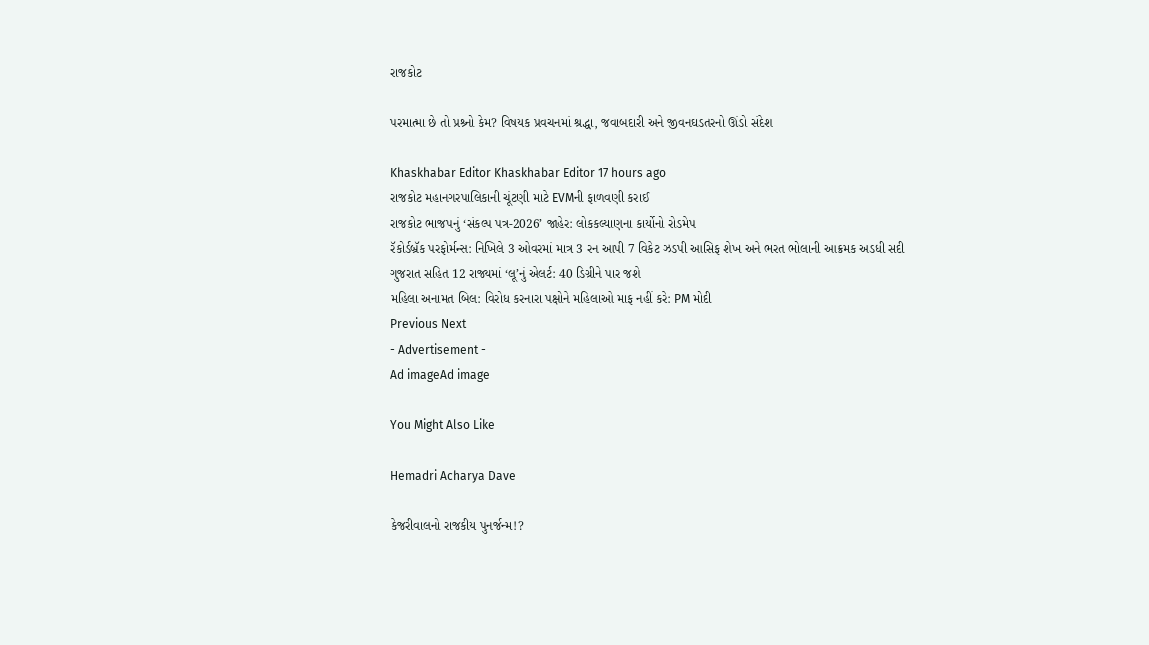રાજકોટ

પરમાત્મા છે તો પ્રશ્ર્નો કેમ? વિષયક પ્રવચનમાં શ્રદ્ધા, જવાબદારી અને જીવનઘડતરનો ઊંડો સંદેશ

Khaskhabar Editor Khaskhabar Editor 17 hours ago
રાજકોટ મહાનગરપાલિકાની ચૂંટણી માટે EVMની ફાળવણી કરાઈ
રાજકોટ ભાજપનું ‘સંકલ્પ પત્ર-2026’ જાહેર: લોકકલ્યાણના કાર્યોનો રોડમેપ
રૅકોર્ડબ્રૅક પરફોર્મન્સ: નિખિલે 3 ઓવરમાં માત્ર 3 રન આપી 7 વિકેટ ઝડપી આસિફ શેખ અને ભરત ભોલાની આક્રમક અડધી સદી
ગુજરાત સહિત 12 રાજ્યમાં ‘લૂ’નું એલર્ટ: 40 ડિગ્રીને પાર જશે
મહિલા અનામત બિલ: વિરોધ કરનારા પક્ષોને મહિલાઓ માફ નહીં કરે: PM મોદી
Previous Next
- Advertisement -
Ad imageAd image

You Might Also Like

Hemadri Acharya Dave

કેજરીવાલનો રાજકીય પુનર્જન્મ!?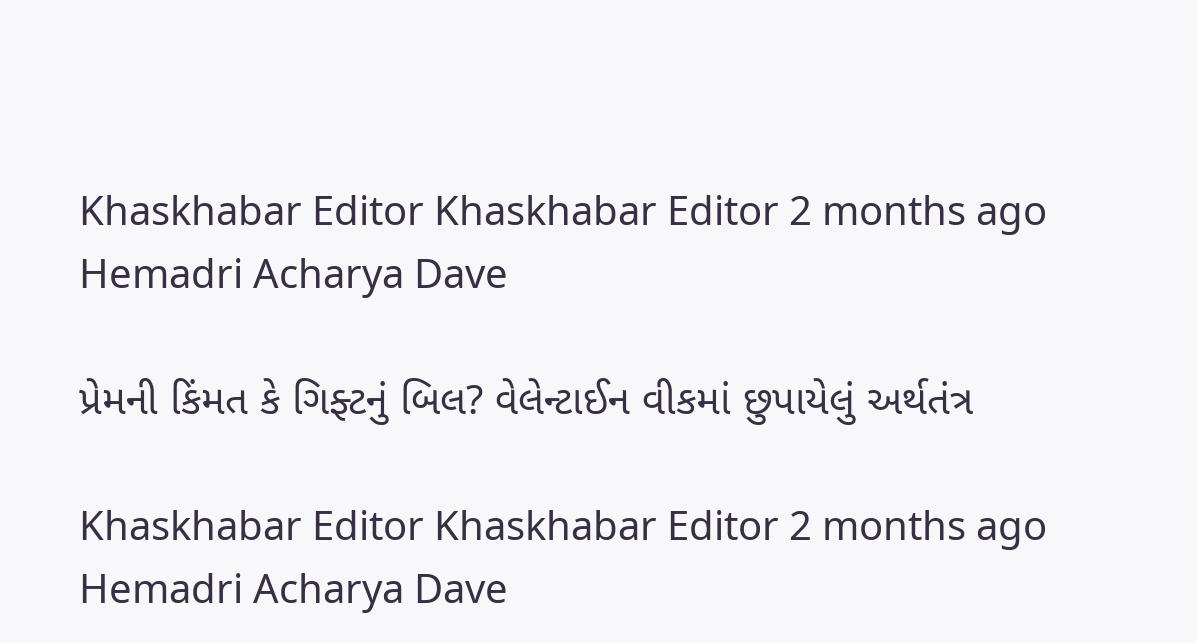Khaskhabar Editor Khaskhabar Editor 2 months ago
Hemadri Acharya Dave

પ્રેમની કિંમત કે ગિફ્ટનું બિલ? વેલેન્ટાઈન વીકમાં છુપાયેલું અર્થતંત્ર

Khaskhabar Editor Khaskhabar Editor 2 months ago
Hemadri Acharya Dave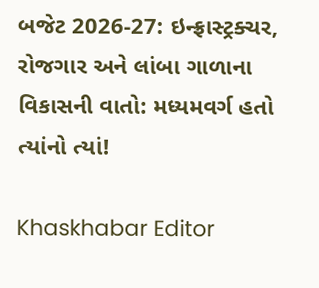બજેટ 2026-27: ઇન્ફ્રાસ્ટ્રક્ચર, રોજગાર અને લાંબા ગાળાના વિકાસની વાતો: મધ્યમવર્ગ હતો ત્યાંનો ત્યાં!

Khaskhabar Editor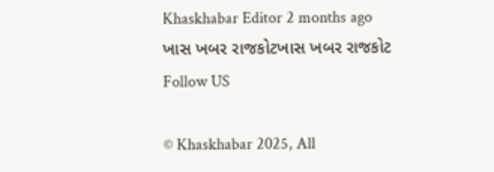Khaskhabar Editor 2 months ago
ખાસ ખબર રાજકોટખાસ ખબર રાજકોટ
Follow US

© Khaskhabar 2025, All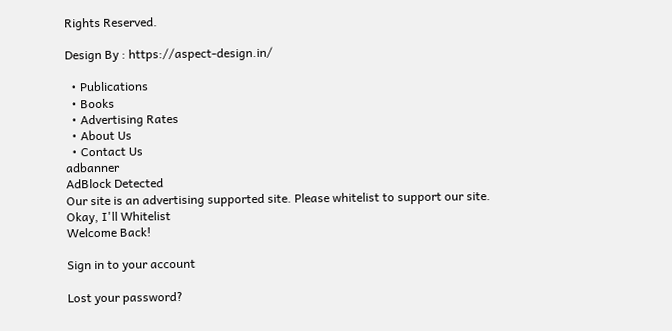Rights Reserved.

Design By : https://aspect-design.in/

  • Publications
  • Books
  • Advertising Rates
  • About Us
  • Contact Us
adbanner
AdBlock Detected
Our site is an advertising supported site. Please whitelist to support our site.
Okay, I'll Whitelist
Welcome Back!

Sign in to your account

Lost your password?